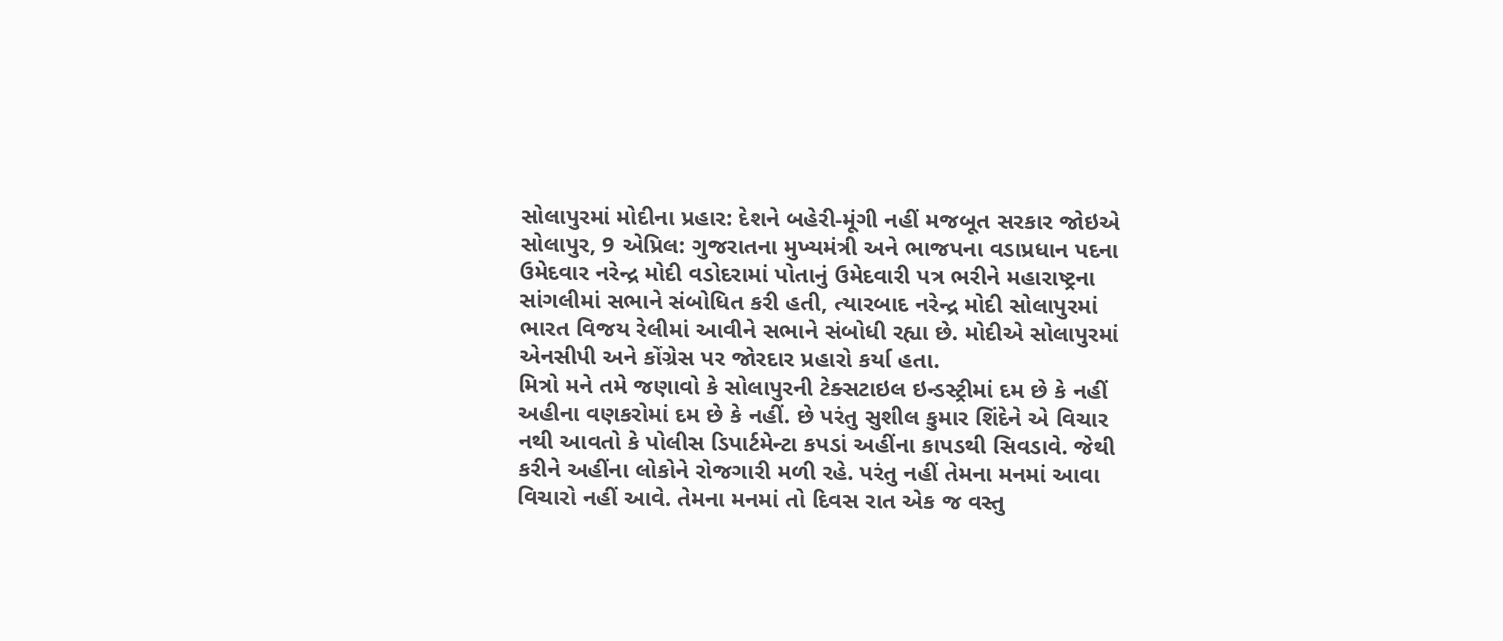સોલાપુરમાં મોદીના પ્રહાર: દેશને બહેરી-મૂંગી નહીં મજબૂત સરકાર જોઇએ
સોલાપુર, 9 એપ્રિલ: ગુજરાતના મુખ્યમંત્રી અને ભાજપના વડાપ્રધાન પદના ઉમેદવાર નરેન્દ્ર મોદી વડોદરામાં પોતાનું ઉમેદવારી પત્ર ભરીને મહારાષ્ટ્રના સાંગલીમાં સભાને સંબોધિત કરી હતી, ત્યારબાદ નરેન્દ્ર મોદી સોલાપુરમાં ભારત વિજય રેલીમાં આવીને સભાને સંબોધી રહ્યા છે. મોદીએ સોલાપુરમાં એનસીપી અને કોંગ્રેસ પર જોરદાર પ્રહારો કર્યા હતા.
મિત્રો મને તમે જણાવો કે સોલાપુરની ટેક્સટાઇલ ઇન્ડસ્ટ્રીમાં દમ છે કે નહીં અહીના વણકરોમાં દમ છે કે નહીં. છે પરંતુ સુશીલ કુમાર શિંદેને એ વિચાર નથી આવતો કે પોલીસ ડિપાર્ટમેન્ટા કપડાં અહીંના કાપડથી સિવડાવે. જેથી કરીને અહીંના લોકોને રોજગારી મળી રહે. પરંતુ નહીં તેમના મનમાં આવા વિચારો નહીં આવે. તેમના મનમાં તો દિવસ રાત એક જ વસ્તુ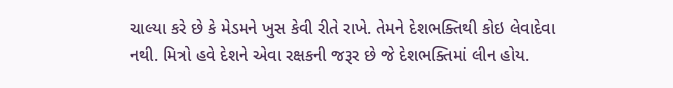ચાલ્યા કરે છે કે મેડમને ખુસ કેવી રીતે રાખે. તેમને દેશભક્તિથી કોઇ લેવાદેવા નથી. મિત્રો હવે દેશને એવા રક્ષકની જરૂર છે જે દેશભક્તિમાં લીન હોય.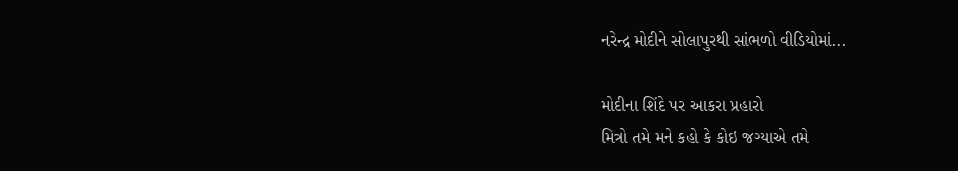નરેન્દ્ર મોદીને સોલાપુરથી સાંભળો વીડિયોમાં...

મોદીના શિંદે પર આકરા પ્રહારો
મિત્રો તમે મને કહો કે કોઇ જગ્યાએ તમે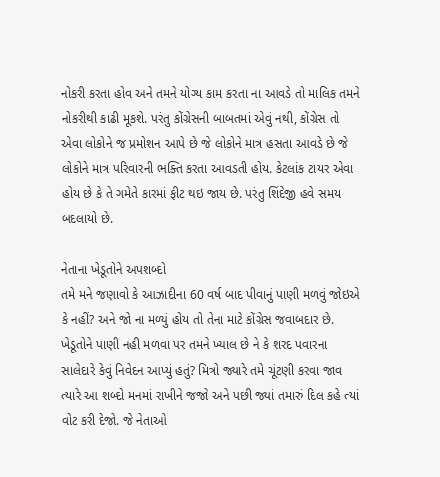નોકરી કરતા હોવ અને તમને યોગ્ય કામ કરતા ના આવડે તો માલિક તમને નોકરીથી કાઢી મૂકશે. પરંતુ કોંગ્રેસની બાબતમાં એવું નથી, કોંગ્રેસ તો એવા લોકોને જ પ્રમોશન આપે છે જે લોકોને માત્ર હસતા આવડે છે જે લોકોને માત્ર પરિવારની ભક્તિ કરતા આવડતી હોય. કેટલાંક ટાયર એવા હોય છે કે તે ગમેતે કારમાં ફીટ થઇ જાય છે. પરંતુ શિંદેજી હવે સમય બદલાયો છે.

નેતાના ખેડૂતોને અપશબ્દો
તમે મને જણાવો કે આઝાદીના 60 વર્ષ બાદ પીવાનું પાણી મળવું જોઇએ કે નહીં? અને જો ના મળ્યું હોય તો તેના માટે કોંગ્રેસ જવાબદાર છે. ખેડૂતોને પાણી નહી મળવા પર તમને ખ્યાલ છે ને કે શરદ પવારના સાલેદારે કેવું નિવેદન આપ્યું હતું? મિત્રો જ્યારે તમે ચૂંટણી કરવા જાવ ત્યારે આ શબ્દો મનમાં રાખીને જજો અને પછી જ્યાં તમારું દિલ કહે ત્યાં વોટ કરી દેજો. જે નેતાઓ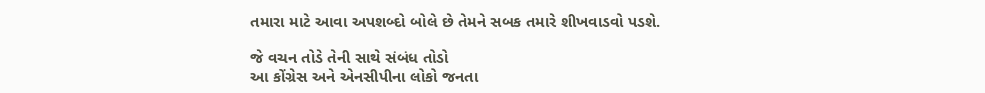તમારા માટે આવા અપશબ્દો બોલે છે તેમને સબક તમારે શીખવાડવો પડશે.

જે વચન તોડે તેની સાથે સંબંધ તોડો
આ કોંગ્રેસ અને એનસીપીના લોકો જનતા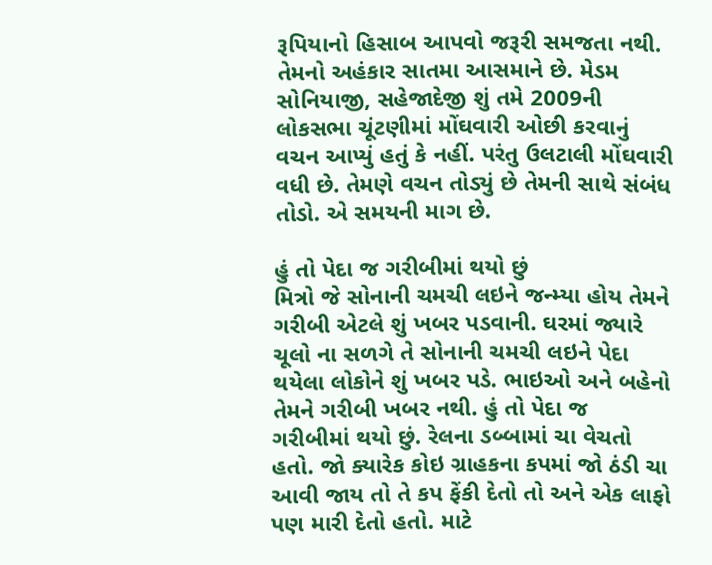રૂપિયાનો હિસાબ આપવો જરૂરી સમજતા નથી. તેમનો અહંકાર સાતમા આસમાને છે. મેડમ સોનિયાજી, સહેજાદેજી શું તમે 2009ની લોકસભા ચૂંટણીમાં મોંઘવારી ઓછી કરવાનું વચન આપ્યું હતું કે નહીં. પરંતુ ઉલટાલી મોંઘવારી વધી છે. તેમણે વચન તોડ્યું છે તેમની સાથે સંબંધ તોડો. એ સમયની માગ છે.

હું તો પેદા જ ગરીબીમાં થયો છું
મિત્રો જે સોનાની ચમચી લઇને જન્મ્યા હોય તેમને ગરીબી એટલે શું ખબર પડવાની. ઘરમાં જ્યારે ચૂલો ના સળગે તે સોનાની ચમચી લઇને પેદા થયેલા લોકોને શું ખબર પડે. ભાઇઓ અને બહેનો તેમને ગરીબી ખબર નથી. હું તો પેદા જ ગરીબીમાં થયો છું. રેલના ડબ્બામાં ચા વેચતો હતો. જો ક્યારેક કોઇ ગ્રાહકના કપમાં જો ઠંડી ચા આવી જાય તો તે કપ ફેંકી દેતો તો અને એક લાફો પણ મારી દેતો હતો. માટે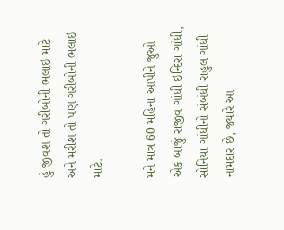હું જીવશ તો ગરીબોની ભલાઇ માટે અને મરીશ તો પણ ગરીબોની ભલાઇ માટે.

મને માત્ર 60 મહિના આપીને જુઓ
એક બાજું રાજીવ ગાંધી ઇન્દિરા ગાંધી, સોનિયા ગાંધીનો સંબંધી રાહુલ ગાંધી નામદાર છે, જ્યારે આ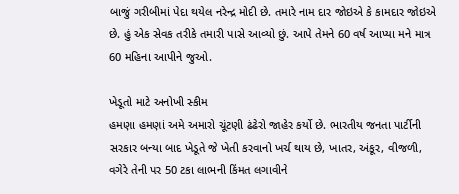બાજું ગરીબીમાં પેદા થયેલ નરેન્દ્ર મોદી છે. તમારે નામ દાર જોઇએ કે કામદાર જોઇએ છે. હું એક સેવક તરીકે તમારી પાસે આવ્યો છું. આપે તેમને 60 વર્ષ આપ્યા મને માત્ર 60 મહિના આપીને જુઓ.

ખેડૂતો માટે અનોખી સ્કીમ
હમણા હમણાં અમે અમારો ચૂંટણી ઢંઢેરો જાહેર કર્યો છે. ભારતીય જનતા પાર્ટીની સરકાર બન્યા બાદ ખેડૂતે જે ખેતી કરવાનો ખર્ચ થાય છે, ખાતર, અંકૂર, વીજળી, વગેરે તેની પર 50 ટકા લાભની કિંમત લગાવીને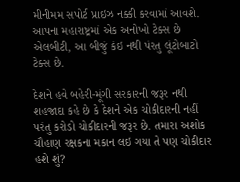મીનીમમ સપોર્ટ પ્રાઇઝ નક્કી કરવામાં આવશે. આપના મહારાષ્ટ્રમાં એક અનોખો ટેક્સ છે એલબીટી, આ બીજું કંઇ નથી પંરતુ લૂંટોબાટો ટેક્સ છે.

દેશને હવે બહેરી-મૂંગી સરકારની જરૂર નથી
શહજાદા કહે છે કે દેશને એક ચોકીદારની નહીં પરંતુ કરોડો ચોકીદારની જરૂર છે. તમારા અશોક ચૌહાણ રક્ષકના મકાન લઇ ગયા તે પણ ચોકીદાર હશે શું?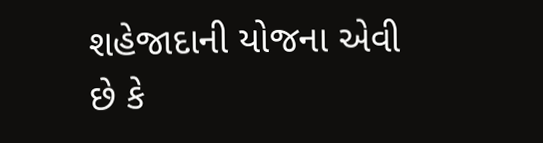શહેજાદાની યોજના એવી છે કે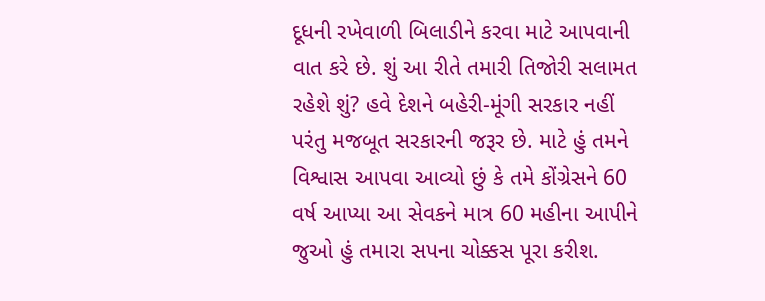દૂધની રખેવાળી બિલાડીને કરવા માટે આપવાની વાત કરે છે. શું આ રીતે તમારી તિજોરી સલામત રહેશે શું? હવે દેશને બહેરી-મૂંગી સરકાર નહીં પરંતુ મજબૂત સરકારની જરૂર છે. માટે હું તમને વિશ્વાસ આપવા આવ્યો છું કે તમે કોંગ્રેસને 60 વર્ષ આપ્યા આ સેવકને માત્ર 60 મહીના આપીને જુઓ હું તમારા સપના ચોક્કસ પૂરા કરીશ.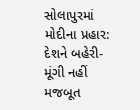સોલાપુરમાં મોદીના પ્રહાર: દેશને બહેરી-મૂંગી નહીં મજબૂત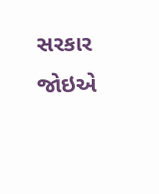સરકાર જોઇએ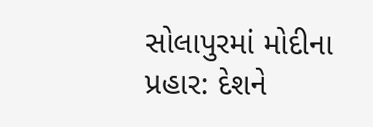સોલાપુરમાં મોદીના પ્રહાર: દેશને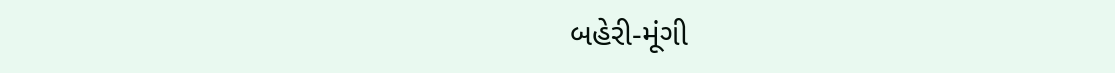બહેરી-મૂંગી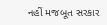નહીં મજબૂત સરકાર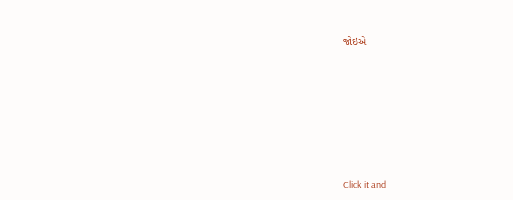જોઇએ












Click it and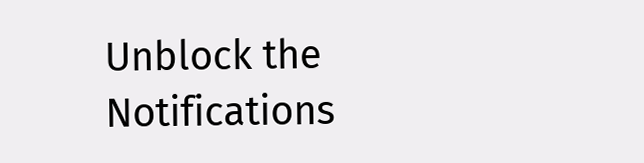Unblock the Notifications